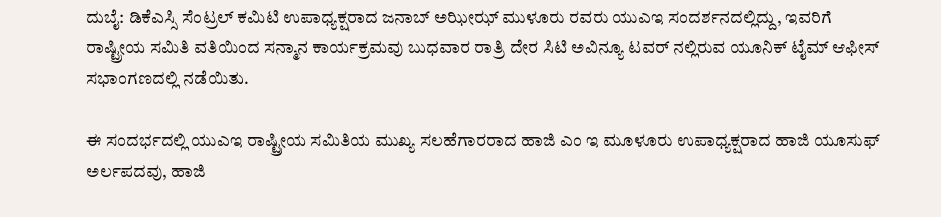ದುಬೈ: ಡಿಕೆಎಸ್ಸಿ ಸೆಂಟ್ರಲ್ ಕಮಿಟಿ ಉಪಾಧ್ಯಕ್ಷರಾದ ಜನಾಬ್ ಅಝೀಝ್ ಮುಳೂರು ರವರು ಯುಎಇ ಸಂದರ್ಶನದಲ್ಲಿದ್ದು, ಇವರಿಗೆ ರಾಷ್ಟ್ರೀಯ ಸಮಿತಿ ವತಿಯಿಂದ ಸನ್ಮಾನ ಕಾರ್ಯಕ್ರಮವು ಬುಧವಾರ ರಾತ್ರಿ ದೇರ ಸಿಟಿ ಅವಿನ್ಯೂ ಟವರ್ ನಲ್ಲಿರುವ ಯೂನಿಕ್ ಟೈಮ್ ಆಫೀಸ್ ಸಭಾಂಗಣದಲ್ಲಿ ನಡೆಯಿತು.

ಈ ಸಂದರ್ಭದಲ್ಲಿ ಯುಎಇ ರಾಷ್ಟ್ರೀಯ ಸಮಿತಿಯ ಮುಖ್ಯ ಸಲಹೆಗಾರರಾದ ಹಾಜಿ ಎಂ ಇ ಮೂಳೂರು ಉಪಾಧ್ಯಕ್ಷರಾದ ಹಾಜಿ ಯೂಸುಫ್ ಅರ್ಲಪದವು, ಹಾಜಿ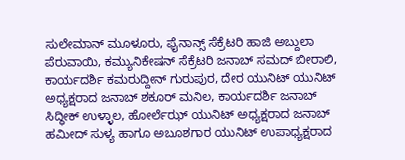ಸುಲೇಮಾನ್ ಮೂಳೂರು, ಫೈನಾನ್ಸ್ ಸೆಕ್ರೆಟರಿ ಹಾಜಿ ಅಬ್ದುಲಾ ಪೆರುವಾಯಿ, ಕಮ್ಯುನಿಕೇಷನ್ ಸೆಕ್ರೆಟರಿ ಜನಾಬ್ ಸಮದ್ ಬೀರಾಲಿ, ಕಾರ್ಯದರ್ಶಿ ಕಮರುದ್ದೀನ್ ಗುರುಪುರ, ದೇರ ಯುನಿಟ್ ಯುನಿಟ್ ಅಧ್ಯಕ್ಷರಾದ ಜನಾಬ್ ಶಕೂರ್ ಮನಿಲ, ಕಾರ್ಯದರ್ಶಿ ಜನಾಬ್ ಸಿದ್ಧೀಕ್ ಉಳ್ಳಾಲ, ಹೋರ್ಲೆಝ್ ಯುನಿಟ್ ಅಧ್ಯಕ್ಷರಾದ ಜನಾಬ್ ಹಮೀದ್ ಸುಳ್ಯ ಹಾಗೂ ಅಬೂಶಗಾರ ಯುನಿಟ್ ಉಪಾಧ್ಯಕ್ಷರಾದ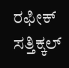ರಫೀಕ್ ಸತ್ತಿಕ್ಕಲ್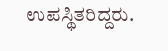ಉಪಸ್ಥಿತರಿದ್ದರು.